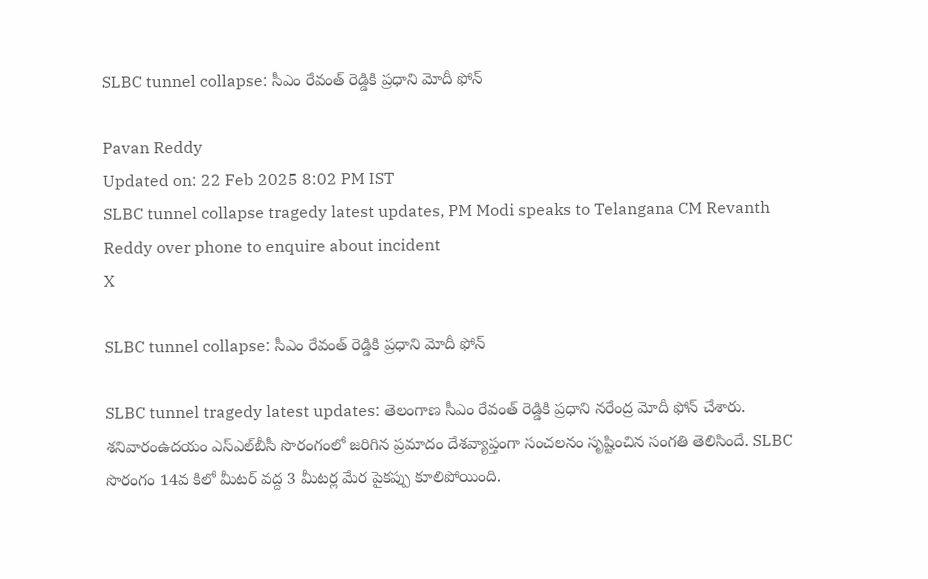SLBC tunnel collapse: సీఎం రేవంత్ రెడ్డికి ప్రధాని మోదీ ఫోన్

Pavan Reddy
Updated on: 22 Feb 2025 8:02 PM IST
SLBC tunnel collapse tragedy latest updates, PM Modi speaks to Telangana CM Revanth Reddy over phone to enquire about incident
X

SLBC tunnel collapse: సీఎం రేవంత్ రెడ్డికి ప్రధాని మోదీ ఫోన్

SLBC tunnel tragedy latest updates: తెలంగాణ సీఎం రేవంత్ రెడ్డికి ప్రధాని నరేంద్ర మోదీ ఫోన్ చేశారు. శనివారంఉదయం ఎస్ఎల్‌బీసీ సొరంగంలో జరిగిన ప్రమాదం దేశవ్యాప్తంగా సంచలనం సృష్టించిన సంగతి తెలిసిందే. SLBC సొరంగం 14వ కిలో మీటర్ వద్ద 3 మీటర్ల మేర పైకప్పు కూలిపోయింది.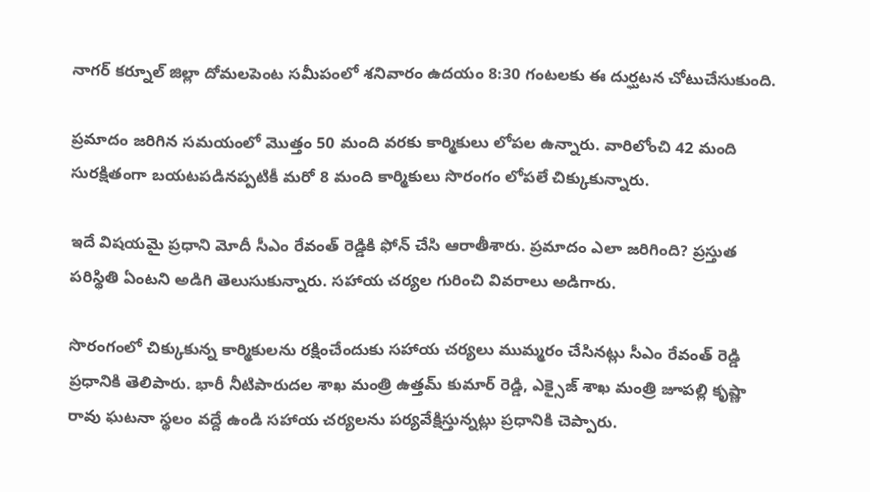నాగర్ కర్నూల్ జిల్లా దోమలపెంట సమీపంలో శనివారం ఉదయం 8:30 గంటలకు ఈ దుర్ఘటన చోటుచేసుకుంది.

ప్రమాదం జరిగిన సమయంలో మొత్తం 50 మంది వరకు కార్మికులు లోపల ఉన్నారు. వారిలోంచి 42 మంది సురక్షితంగా బయటపడినప్పటికీ మరో 8 మంది కార్మికులు సొరంగం లోపలే చిక్కుకున్నారు.

ఇదే విషయమై ప్రధాని మోదీ సీఎం రేవంత్ రెడ్డికి ఫోన్ చేసి ఆరాతీశారు. ప్రమాదం ఎలా జరిగింది? ప్రస్తుత పరిస్థితి ఏంటని అడిగి తెలుసుకున్నారు. సహాయ చర్యల గురించి వివరాలు అడిగారు.

సొరంగంలో చిక్కుకున్న కార్మికులను రక్షించేందుకు సహాయ చర్యలు ముమ్మరం చేసినట్లు సీఎం రేవంత్ రెడ్డి ప్రధానికి తెలిపారు. భారీ నీటిపారుదల శాఖ మంత్రి ఉత్తమ్ కుమార్ రెడ్డి, ఎక్సైజ్ శాఖ మంత్రి జూపల్లి కృష్ణా రావు ఘటనా స్థలం వద్దే ఉండి సహాయ చర్యలను పర్యవేక్షిస్తున్నట్లు ప్రధానికి చెప్పారు.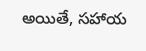అయితే, సహాయ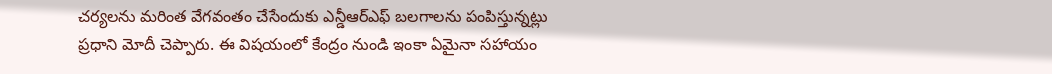చర్యలను మరింత వేగవంతం చేసేందుకు ఎన్డీఆర్ఎఫ్ బలగాలను పంపిస్తున్నట్లు ప్రధాని మోదీ చెప్పారు. ఈ విషయంలో కేంద్రం నుండి ఇంకా ఏమైనా సహాయం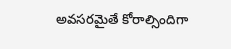అవసరమైతే కోరాల్సిందిగా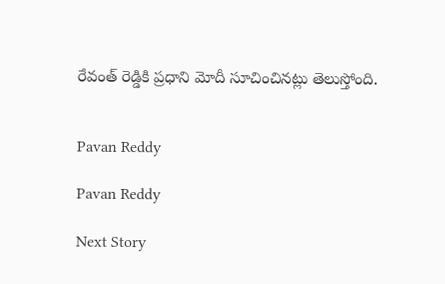రేవంత్ రెడ్డికి ప్రధాని మోదీ సూచించినట్లు తెలుస్తోంది.


Pavan Reddy

Pavan Reddy

Next Story